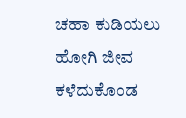ಚಹಾ ಕುಡಿಯಲು ಹೋಗಿ ಜೀವ ಕಳೆದುಕೊಂಡ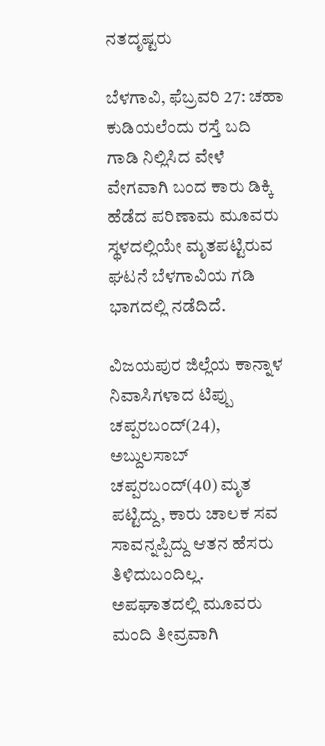ನತದೃಷ್ಟರು

ಬೆಳಗಾವಿ, ಫೆಬ್ರವರಿ 27: ಚಹಾ ಕುಡಿಯಲೆಂದು ರಸ್ತೆ ಬದಿ ಗಾಡಿ ನಿಲ್ಲಿಸಿದ ವೇಳೆ ವೇಗವಾಗಿ ಬಂದ ಕಾರು ಡಿಕ್ಕಿ ಹೆಡೆದ ಪರಿಣಾಮ ಮೂವರು ಸ್ಥಳದಲ್ಲಿಯೇ ಮೃತಪಟ್ಟಿರುವ ಘಟನೆ ಬೆಳಗಾವಿಯ ಗಡಿ ಭಾಗದಲ್ಲಿ ನಡೆದಿದೆ.

ವಿಜಯಪುರ ಜಿಲ್ಲೆಯ ಕಾನ್ನಾಳ ನಿವಾಸಿಗಳಾದ ಟಿಪ್ಪು ಚಪ್ಪರಬಂದ್(24), ಅಬ್ದುಲಸಾಬ್ ಚಪ್ಪರಬಂದ್(40) ಮೃತ ಪಟ್ಟಿದ್ದು, ಕಾರು ಚಾಲಕ ಸವ ಸಾವನ್ನಪ್ಪಿದ್ದು ಆತನ ಹೆಸರು ತಿಳಿದುಬಂದಿಲ್ಲ. ಅಪಘಾತದಲ್ಲಿ ಮೂವರು ಮಂದಿ ತೀವ್ರವಾಗಿ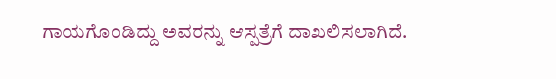ಗಾಯಗೊಂಡಿದ್ದು ಅವರನ್ನು ಆಸ್ಪತ್ರೆಗೆ ದಾಖಲಿಸಲಾಗಿದೆ.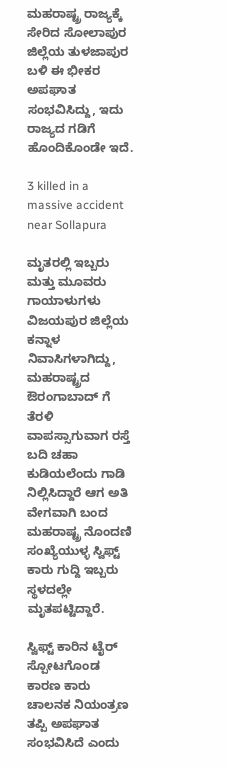ಮಹರಾಷ್ಟ್ರ ರಾಜ್ಯಕ್ಕೆ ಸೇರಿದ ಸೋಲಾಪುರ ಜಿಲ್ಲೆಯ ತುಳಜಾಪುರ ಬಳಿ ಈ ಭೀಕರ ಅಪಘಾತ ಸಂಭವಿಸಿದ್ದು, ಇದು ರಾಜ್ಯದ ಗಡಿಗೆ ಹೊಂದಿಕೊಂಡೇ ಇದೆ.

3 killed in a massive accident near Sollapura

ಮೃತರಲ್ಲಿ ಇಬ್ಬರು ಮತ್ತು ಮೂವರು ಗಾಯಾಳುಗಳು ವಿಜಯಪುರ ಜಿಲ್ಲೆಯ ಕನ್ನಾಳ ನಿವಾಸಿಗಳಾಗಿದ್ದು, ಮಹರಾಷ್ಟ್ರದ ಔರಂಗಾಬಾದ್ ಗೆ ತೆರಳಿ ವಾಪಸ್ಸಾಗುವಾಗ ರಸ್ತೆ ಬದಿ ಚಹಾ ಕುಡಿಯಲೆಂದು ಗಾಡಿ ನಿಲ್ಲಿಸಿದ್ದಾರೆ ಆಗ ಅತಿ ವೇಗವಾಗಿ ಬಂದ ಮಹರಾಷ್ಟ್ರ ನೊಂದಣಿ ಸಂಖ್ಯೆಯುಳ್ಳ ಸ್ವಿಫ್ಟ್ ಕಾರು ಗುದ್ದಿ ಇಬ್ಬರು ಸ್ಥಳದಲ್ಲೇ ಮೃತಪಟ್ಟಿದ್ದಾರೆ.

ಸ್ವಿಫ್ಟ್‌ ಕಾರಿನ ಟೈರ್ ಸ್ಪೋಟಗೊಂಡ ಕಾರಣ ಕಾರು ಚಾಲನಕ ನಿಯಂತ್ರಣ ತಪ್ಪಿ ಅಪಘಾತ ಸಂಭವಿಸಿದೆ ಎಂದು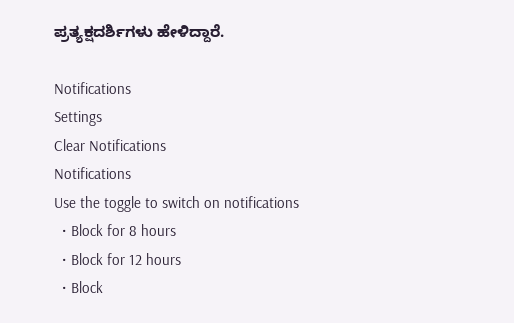ಪ್ರತ್ಯಕ್ಷದರ್ಶಿಗಳು ಹೇಳಿದ್ದಾರೆ.

Notifications
Settings
Clear Notifications
Notifications
Use the toggle to switch on notifications
  • Block for 8 hours
  • Block for 12 hours
  • Block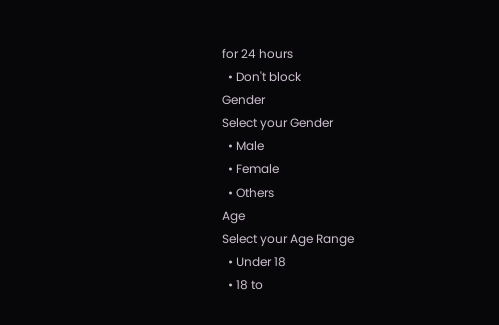for 24 hours
  • Don't block
Gender
Select your Gender
  • Male
  • Female
  • Others
Age
Select your Age Range
  • Under 18
  • 18 to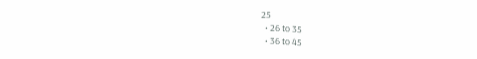25
  • 26 to 35
  • 36 to 45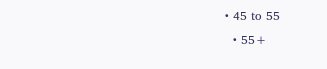• 45 to 55
  • 55+